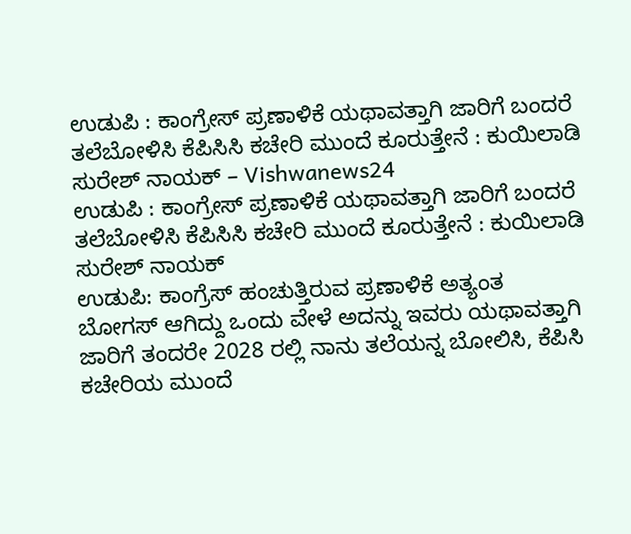ಉಡುಪಿ : ಕಾಂಗ್ರೇಸ್ ಪ್ರಣಾಳಿಕೆ ಯಥಾವತ್ತಾಗಿ ಜಾರಿಗೆ ಬಂದರೆ ತಲೆಬೋಳಿಸಿ ಕೆಪಿಸಿಸಿ ಕಚೇರಿ ಮುಂದೆ ಕೂರುತ್ತೇನೆ : ಕುಯಿಲಾಡಿ ಸುರೇಶ್ ನಾಯಕ್ – Vishwanews24
ಉಡುಪಿ : ಕಾಂಗ್ರೇಸ್ ಪ್ರಣಾಳಿಕೆ ಯಥಾವತ್ತಾಗಿ ಜಾರಿಗೆ ಬಂದರೆ ತಲೆಬೋಳಿಸಿ ಕೆಪಿಸಿಸಿ ಕಚೇರಿ ಮುಂದೆ ಕೂರುತ್ತೇನೆ : ಕುಯಿಲಾಡಿ ಸುರೇಶ್ ನಾಯಕ್
ಉಡುಪಿ: ಕಾಂಗ್ರೆಸ್ ಹಂಚುತ್ತಿರುವ ಪ್ರಣಾಳಿಕೆ ಅತ್ಯಂತ ಬೋಗಸ್ ಆಗಿದ್ದು ಒಂದು ವೇಳೆ ಅದನ್ನು ಇವರು ಯಥಾವತ್ತಾಗಿ ಜಾರಿಗೆ ತಂದರೇ 2028 ರಲ್ಲಿ ನಾನು ತಲೆಯನ್ನ ಬೋಲಿಸಿ, ಕೆಪಿಸಿ ಕಚೇರಿಯ ಮುಂದೆ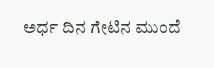ಅರ್ಧ ದಿನ ಗೇಟಿನ ಮುಂದೆ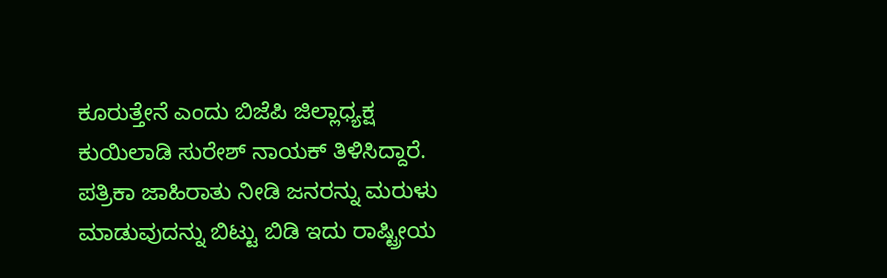ಕೂರುತ್ತೇನೆ ಎಂದು ಬಿಜೆಪಿ ಜಿಲ್ಲಾಧ್ಯಕ್ಷ ಕುಯಿಲಾಡಿ ಸುರೇಶ್ ನಾಯಕ್ ತಿಳಿಸಿದ್ದಾರೆ.
ಪತ್ರಿಕಾ ಜಾಹಿರಾತು ನೀಡಿ ಜನರನ್ನು ಮರುಳು ಮಾಡುವುದನ್ನು ಬಿಟ್ಟು ಬಿಡಿ ಇದು ರಾಷ್ಟ್ರೀಯ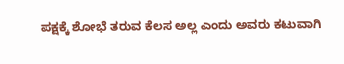ಪಕ್ಷಕ್ಕೆ ಶೋಭೆ ತರುವ ಕೆಲಸ ಅಲ್ಲ ಎಂದು ಅವರು ಕಟುವಾಗಿ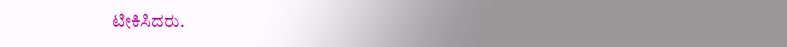ಟೀಕಿಸಿದರು.